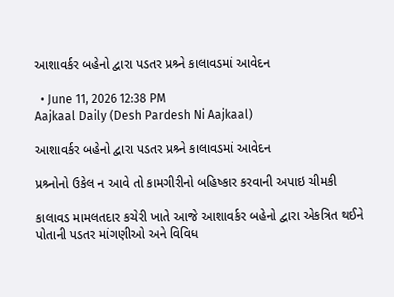આશાવર્કર બહેનો દ્વારા પડતર પ્રશ્ર્ને કાલાવડમાં આવેદન

  • June 11, 2026 12:38 PM
Aajkaal Daily (Desh Pardesh Ni Aajkaal)

આશાવર્કર બહેનો દ્વારા પડતર પ્રશ્ર્ને કાલાવડમાં આવેદન

પ્રશ્ર્નોનો ઉકેલ ન આવે તો કામગીરીનો બહિષ્કાર કરવાની અપાઇ ચીમકી

કાલાવડ મામલતદાર કચેરી ખાતે આજે આશાવર્કર બહેનો દ્વારા એકત્રિત થઈને પોતાની પડતર માંગણીઓ અને વિવિધ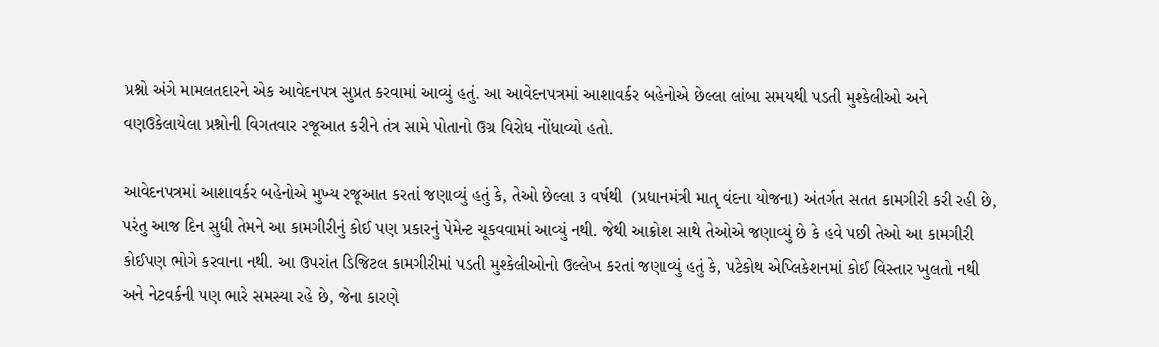પ્રશ્નો અંગે મામલતદારને એક આવેદનપત્ર સુપ્રત કરવામાં આવ્યું હતું. આ આવેદનપત્રમાં આશાવર્કર બહેનોએ છેલ્લા લાંબા સમયથી પડતી મુશ્કેલીઓ અને વણઉકેલાયેલા પ્રશ્નોની વિગતવાર રજૂઆત કરીને તંત્ર સામે પોતાનો ઉગ્ર વિરોધ નોંધાવ્યો હતો.

આવેદનપત્રમાં આશાવર્કર બહેનોએ મુખ્ય રજૂઆત કરતાં જણાવ્યું હતું કે, તેઓ છેલ્લા ૩ વર્ષથી  (પ્રધાનમંત્રી માતૃ વંદના યોજના) અંતર્ગત સતત કામગીરી કરી રહી છે, પરંતુ આજ દિન સુધી તેમને આ કામગીરીનું કોઈ પણ પ્રકારનું પેમેન્ટ ચૂકવવામાં આવ્યું નથી. જેથી આક્રોશ સાથે તેઓએ જણાવ્યું છે કે હવે પછી તેઓ આ કામગીરી કોઈપણ ભોગે કરવાના નથી. આ ઉપરાંત ડિજિટલ કામગીરીમાં પડતી મુશ્કેલીઓનો ઉલ્લેખ કરતાં જણાવ્યું હતું કે, પટેકોથ એપ્લિકેશનમાં કોઈ વિસ્તાર ખુલતો નથી અને નેટવર્કની પણ ભારે સમસ્યા રહે છે, જેના કારણે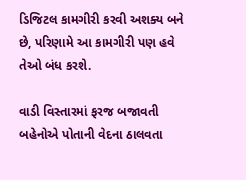ડિજિટલ કામગીરી કરવી અશક્ય બને છે, પરિણામે આ કામગીરી પણ હવે તેઓ બંધ કરશે.

વાડી વિસ્તારમાં ફરજ બજાવતી બહેનોએ પોતાની વેદના ઠાલવતા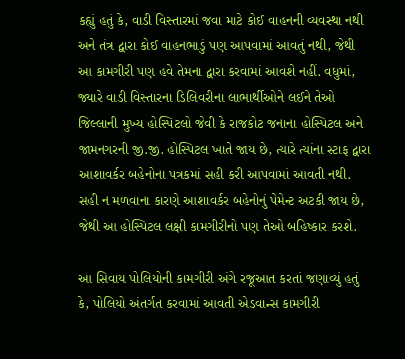કહ્યું હતું કે, વાડી વિસ્તારમાં જવા માટે કોઈ વાહનની વ્યવસ્થા નથી અને તંત્ર દ્વારા કોઈ વાહનભાડું પણ આપવામાં આવતું નથી, જેથી આ કામગીરી પણ હવે તેમના દ્વારા કરવામાં આવશે નહીં. વધુમાં, જ્યારે વાડી વિસ્તારના ડિલિવરીના લાભાર્થીઓને લઈને તેઓ જિલ્લાની મુખ્ય હોસ્પિટલો જેવી કે રાજકોટ જનાના હોસ્પિટલ અને જામનગરની જી.જી. હોસ્પિટલ ખાતે જાય છે, ત્યારે ત્યાંના સ્ટાફ દ્વારા આશાવર્કર બહેનોના પત્રકમાં સહી કરી આપવામાં આવતી નથી. સહી ન મળવાના કારણે આશાવર્કર બહેનોનું પેમેન્ટ અટકી જાય છે, જેથી આ હોસ્પિટલ લક્ષી કામગીરીનો પણ તેઓ બહિષ્કાર કરશે.

આ સિવાય પોલિયોની કામગીરી અંગે રજૂઆત કરતાં જણાવ્યું હતું કે, પોલિયો અંતર્ગત કરવામાં આવતી એડવાન્સ કામગીરી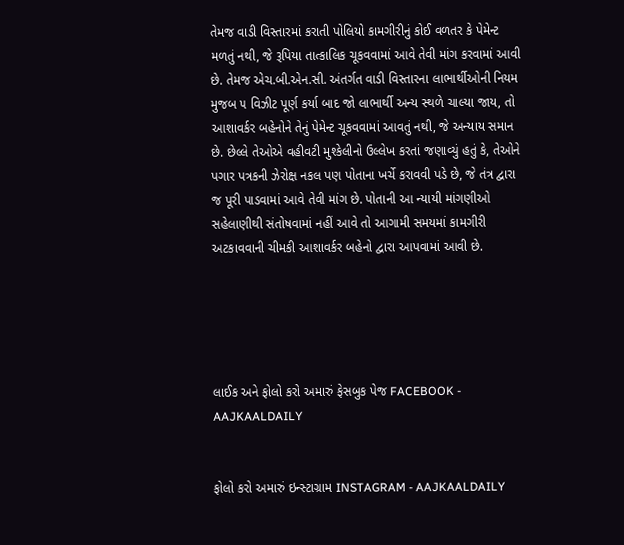તેમજ વાડી વિસ્તારમાં કરાતી પોલિયો કામગીરીનું કોઈ વળતર કે પેમેન્ટ મળતું નથી, જે રૂપિયા તાત્કાલિક ચૂકવવામાં આવે તેવી માંગ કરવામાં આવી છે. તેમજ એચ.બી.એન.સી. અંતર્ગત વાડી વિસ્તારના લાભાર્થીઓની નિયમ મુજબ ૫ વિઝીટ પૂર્ણ કર્યા બાદ જો લાભાર્થી અન્ય સ્થળે ચાલ્યા જાય, તો આશાવર્કર બહેનોને તેનું પેમેન્ટ ચૂકવવામાં આવતું નથી, જે અન્યાય સમાન છે. છેલ્લે તેઓએ વહીવટી મુશ્કેલીનો ઉલ્લેખ કરતાં જણાવ્યું હતું કે, તેઓને પગાર પત્રકની ઝેરોક્ષ નકલ પણ પોતાના ખર્ચે કરાવવી પડે છે, જે તંત્ર દ્વારા જ પૂરી પાડવામાં આવે તેવી માંગ છે. પોતાની આ ન્યાયી માંગણીઓ સહેલાણીથી સંતોષવામાં નહીં આવે તો આગામી સમયમાં કામગીરી અટકાવવાની ચીમકી આશાવર્કર બહેનો દ્વારા આપવામાં આવી છે.





લાઈક અને ફોલો કરો અમારું ફેસબુક પેજ FACEBOOK - AAJKAALDAILY


ફોલો કરો અમારું ઇન્સ્ટાગ્રામ INSTAGRAM - AAJKAALDAILY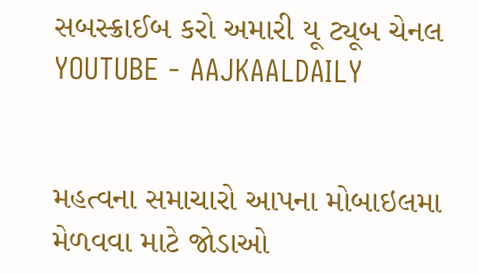સબસ્ક્રાઈબ કરો અમારી યૂ ટ્યૂબ ચેનલ YOUTUBE - AAJKAALDAILY


મહત્વના સમાચારો આપના મોબાઇલમા મેળવવા માટે જોડાઓ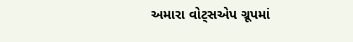અમારા વોટ્સએપ ગ્રૂપમાં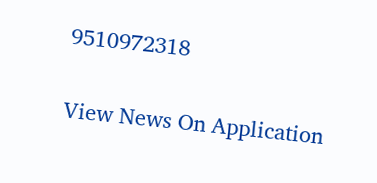9510972318

View News On Application